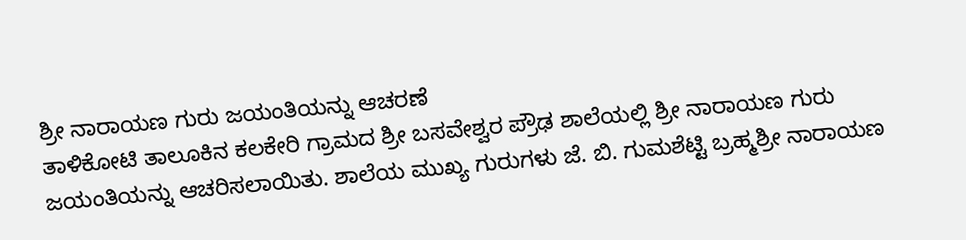ಶ್ರೀ ನಾರಾಯಣ ಗುರು ಜಯಂತಿಯನ್ನು ಆಚರಣೆ
ತಾಳಿಕೋಟಿ ತಾಲೂಕಿನ ಕಲಕೇರಿ ಗ್ರಾಮದ ಶ್ರೀ ಬಸವೇಶ್ವರ ಪ್ರೌಢ ಶಾಲೆಯಲ್ಲಿ ಶ್ರೀ ನಾರಾಯಣ ಗುರು ಜಯಂತಿಯನ್ನು ಆಚರಿಸಲಾಯಿತು. ಶಾಲೆಯ ಮುಖ್ಯ ಗುರುಗಳು ಜೆ. ಬಿ. ಗುಮಶೆಟ್ಟಿ ಬ್ರಹ್ಮಶ್ರೀ ನಾರಾಯಣ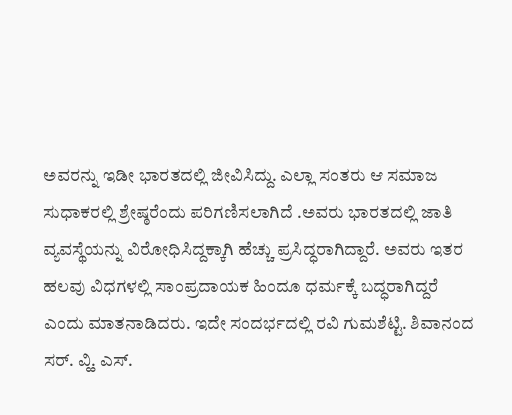ಅವರನ್ನು ಇಡೀ ಭಾರತದಲ್ಲಿ ಜೀವಿಸಿದ್ದು. ಎಲ್ಲಾ ಸಂತರು ಆ ಸಮಾಜ ಸುಧಾಕರಲ್ಲಿ ಶ್ರೇಷ್ಠರೆಂದು ಪರಿಗಣಿಸಲಾಗಿದೆ .ಅವರು ಭಾರತದಲ್ಲಿ ಜಾತಿ ವ್ಯವಸ್ಥೆಯನ್ನು ವಿರೋಧಿಸಿದ್ದಕ್ಕಾಗಿ ಹೆಚ್ಚು ಪ್ರಸಿದ್ಧರಾಗಿದ್ದಾರೆ. ಅವರು ಇತರ ಹಲವು ವಿಧಗಳಲ್ಲಿ ಸಾಂಪ್ರದಾಯಕ ಹಿಂದೂ ಧರ್ಮಕ್ಕೆ ಬದ್ಧರಾಗಿದ್ದರೆ ಎಂದು ಮಾತನಾಡಿದರು. ಇದೇ ಸಂದರ್ಭದಲ್ಲಿ ರವಿ ಗುಮಶೆಟ್ಟಿ. ಶಿವಾನಂದ ಸರ್. ವ್ಹಿ. ಎಸ್.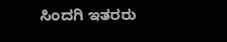ಸಿಂದಗಿ ಇತರರು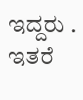ಇದ್ದರು .
ಇತರೆ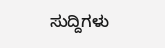ಸುದ್ದಿಗಳು